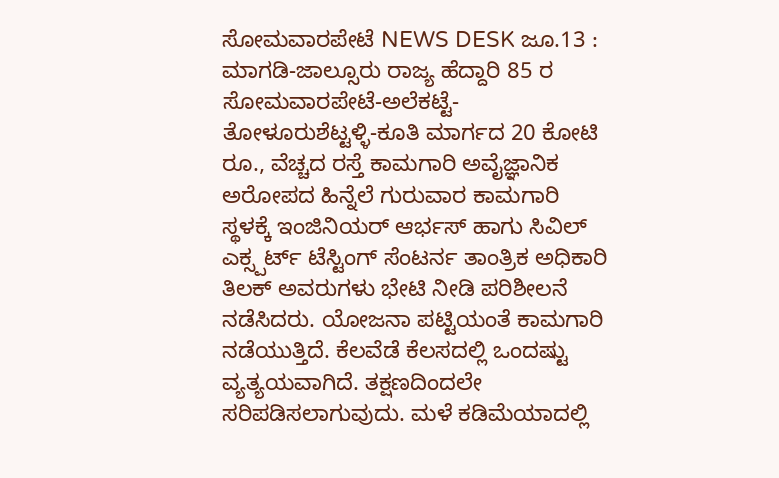ಸೋಮವಾರಪೇಟೆ NEWS DESK ಜೂ.13 : ಮಾಗಡಿ-ಜಾಲ್ಸೂರು ರಾಜ್ಯ ಹೆದ್ದಾರಿ 85 ರ ಸೋಮವಾರಪೇಟೆ-ಅಲೆಕಟ್ಟೆ-ತೋಳೂರುಶೆಟ್ಟಳ್ಳಿ-ಕೂತಿ ಮಾರ್ಗದ 20 ಕೋಟಿ ರೂ., ವೆಚ್ಚದ ರಸ್ತೆ ಕಾಮಗಾರಿ ಅವೈಜ್ಞಾನಿಕ ಅರೋಪದ ಹಿನ್ನೆಲೆ ಗುರುವಾರ ಕಾಮಗಾರಿ ಸ್ಥಳಕ್ಕೆ ಇಂಜಿನಿಯರ್ ಆರ್ಭಸ್ ಹಾಗು ಸಿವಿಲ್ ಎಕ್ಸ್ಪರ್ಟ್ ಟೆಸ್ಟಿಂಗ್ ಸೆಂಟರ್ನ ತಾಂತ್ರಿಕ ಅಧಿಕಾರಿ ತಿಲಕ್ ಅವರುಗಳು ಭೇಟಿ ನೀಡಿ ಪರಿಶೀಲನೆ ನಡೆಸಿದರು. ಯೋಜನಾ ಪಟ್ಟಿಯಂತೆ ಕಾಮಗಾರಿ ನಡೆಯುತ್ತಿದೆ. ಕೆಲವೆಡೆ ಕೆಲಸದಲ್ಲಿ ಒಂದಷ್ಟು ವ್ಯತ್ಯಯವಾಗಿದೆ. ತಕ್ಷಣದಿಂದಲೇ ಸರಿಪಡಿಸಲಾಗುವುದು. ಮಳೆ ಕಡಿಮೆಯಾದಲ್ಲಿ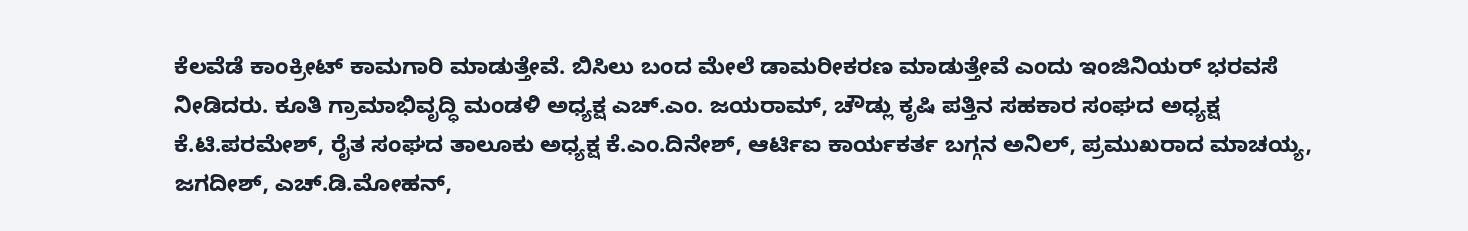ಕೆಲವೆಡೆ ಕಾಂಕ್ರೀಟ್ ಕಾಮಗಾರಿ ಮಾಡುತ್ತೇವೆ. ಬಿಸಿಲು ಬಂದ ಮೇಲೆ ಡಾಮರೀಕರಣ ಮಾಡುತ್ತೇವೆ ಎಂದು ಇಂಜಿನಿಯರ್ ಭರವಸೆ ನೀಡಿದರು. ಕೂತಿ ಗ್ರಾಮಾಭಿವೃದ್ಧಿ ಮಂಡಳಿ ಅಧ್ಯಕ್ಷ ಎಚ್.ಎಂ. ಜಯರಾಮ್, ಚೌಡ್ಲು ಕೃಷಿ ಪತ್ತಿನ ಸಹಕಾರ ಸಂಘದ ಅಧ್ಯಕ್ಷ ಕೆ.ಟಿ.ಪರಮೇಶ್, ರೈತ ಸಂಘದ ತಾಲೂಕು ಅಧ್ಯಕ್ಷ ಕೆ.ಎಂ.ದಿನೇಶ್, ಆರ್ಟಿಐ ಕಾರ್ಯಕರ್ತ ಬಗ್ಗನ ಅನಿಲ್, ಪ್ರಮುಖರಾದ ಮಾಚಯ್ಯ, ಜಗದೀಶ್, ಎಚ್.ಡಿ.ಮೋಹನ್,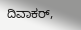ದಿವಾಕರ್,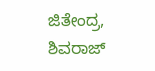ಜಿತೇಂದ್ರ, ಶಿವರಾಜ್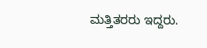ಮತ್ತಿತರರು ಇದ್ದರು.